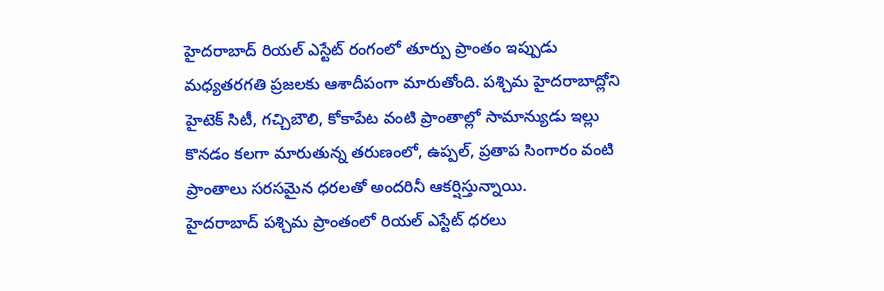హైదరాబాద్ రియల్ ఎస్టేట్ రంగంలో తూర్పు ప్రాంతం ఇప్పుడు మధ్యతరగతి ప్రజలకు ఆశాదీపంగా మారుతోంది. పశ్చిమ హైదరాబాద్లోని హైటెక్ సిటీ, గచ్చిబౌలి, కోకాపేట వంటి ప్రాంతాల్లో సామాన్యుడు ఇల్లు కొనడం కలగా మారుతున్న తరుణంలో, ఉప్పల్, ప్రతాప సింగారం వంటి ప్రాంతాలు సరసమైన ధరలతో అందరినీ ఆకర్షిస్తున్నాయి.
హైదరాబాద్ పశ్చిమ ప్రాంతంలో రియల్ ఎస్టేట్ ధరలు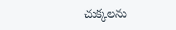చుక్కలను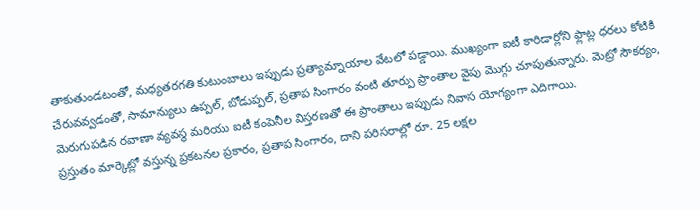తాకుతుండటంతో, మధ్యతరగతి కుటుంబాలు ఇప్పుడు ప్రత్యామ్నాయాల వేటలో పడ్డాయి. ముఖ్యంగా ఐటీ కారిడార్లోని ఫ్లాట్ల ధరలు కోటికి చేరువవ్వడంతో, సామాన్యులు ఉప్పల్, బోడుప్పల్, ప్రతాప సింగారం వంటి తూర్పు ప్రాంతాల వైపు మొగ్గు చూపుతున్నారు. మెట్రో సౌకర్యం, మెరుగుపడిన రవాణా వ్యవస్థ మరియు ఐటీ కంపెనీల విస్తరణతో ఈ ప్రాంతాలు ఇప్పుడు నివాస యోగ్యంగా ఎదిగాయి.
ప్రస్తుతం మార్కెట్లో వస్తున్న ప్రకటనల ప్రకారం, ప్రతాప సింగారం, దాని పరిసరాల్లో రూ. 25 లక్షల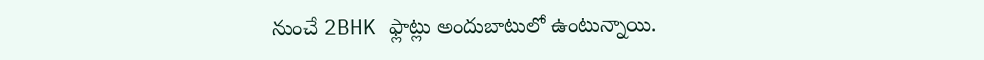నుంచే 2BHK ఫ్లాట్లు అందుబాటులో ఉంటున్నాయి.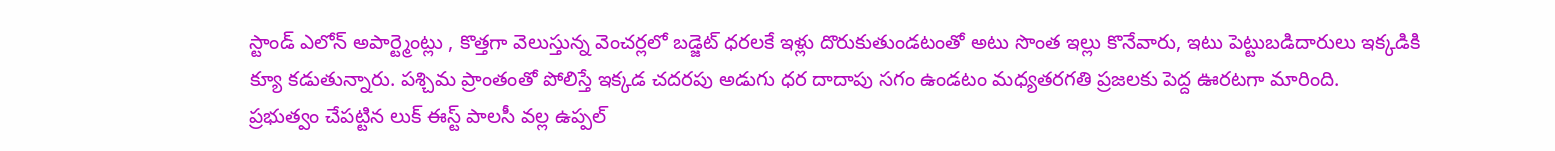స్టాండ్ ఎలోన్ అపార్ట్మెంట్లు , కొత్తగా వెలుస్తున్న వెంచర్లలో బడ్జెట్ ధరలకే ఇళ్లు దొరుకుతుండటంతో అటు సొంత ఇల్లు కొనేవారు, ఇటు పెట్టుబడిదారులు ఇక్కడికి క్యూ కడుతున్నారు. పశ్చిమ ప్రాంతంతో పోలిస్తే ఇక్కడ చదరపు అడుగు ధర దాదాపు సగం ఉండటం మధ్యతరగతి ప్రజలకు పెద్ద ఊరటగా మారింది.
ప్రభుత్వం చేపట్టిన లుక్ ఈస్ట్ పాలసీ వల్ల ఉప్పల్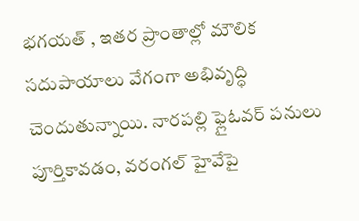భగయత్ , ఇతర ప్రాంతాల్లో మౌలిక సదుపాయాలు వేగంగా అభివృద్ధి చెందుతున్నాయి. నారపల్లి ఫ్లైఓవర్ పనులు పూర్తికావడం, వరంగల్ హైవేపై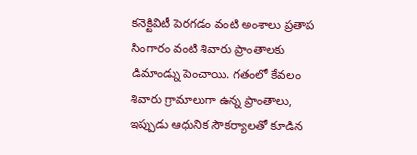కనెక్టివిటీ పెరగడం వంటి అంశాలు ప్రతాప సింగారం వంటి శివారు ప్రాంతాలకు డిమాండ్ను పెంచాయి. గతంలో కేవలం శివారు గ్రామాలుగా ఉన్న ప్రాంతాలు, ఇప్పుడు ఆధునిక సౌకర్యాలతో కూడిన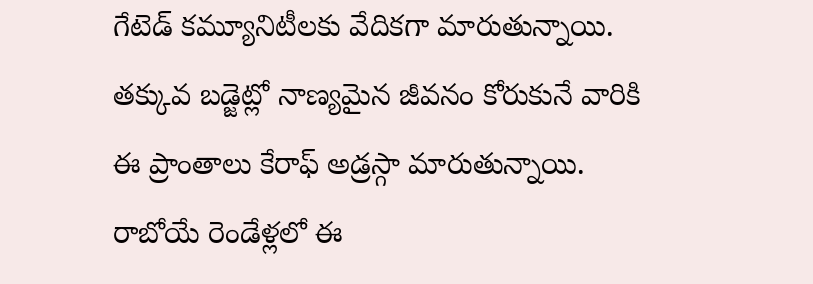గేటెడ్ కమ్యూనిటీలకు వేదికగా మారుతున్నాయి.
తక్కువ బడ్జెట్లో నాణ్యమైన జీవనం కోరుకునే వారికి ఈ ప్రాంతాలు కేరాఫ్ అడ్రస్గా మారుతున్నాయి. రాబోయే రెండేళ్లలో ఈ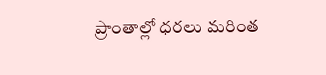ప్రాంతాల్లో ధరలు మరింత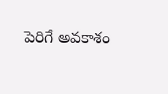పెరిగే అవకాశం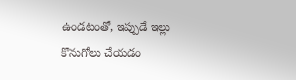ఉండటంతో, ఇప్పుడే ఇల్లు కొనుగోలు చేయడం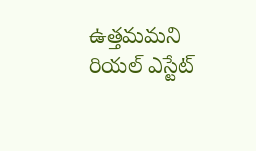ఉత్తమమని రియల్ ఎస్టేట్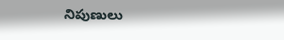నిపుణులు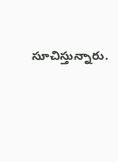సూచిస్తున్నారు.